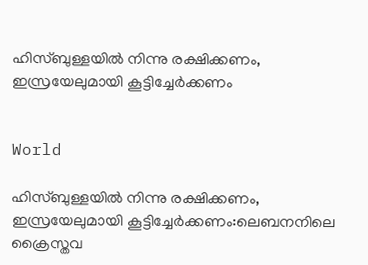ഹിസ്ബുള്ളയിൽ നിന്നു രക്ഷിക്കണം, ഇസ്രയേലുമായി കൂട്ടിച്ചേർക്കണം


World

ഹിസ്ബുള്ളയിൽ നിന്നു രക്ഷിക്കണം, ഇസ്രയേലുമായി കൂട്ടിച്ചേർക്കണം:ലെബനനിലെ ക്രൈസ്തവ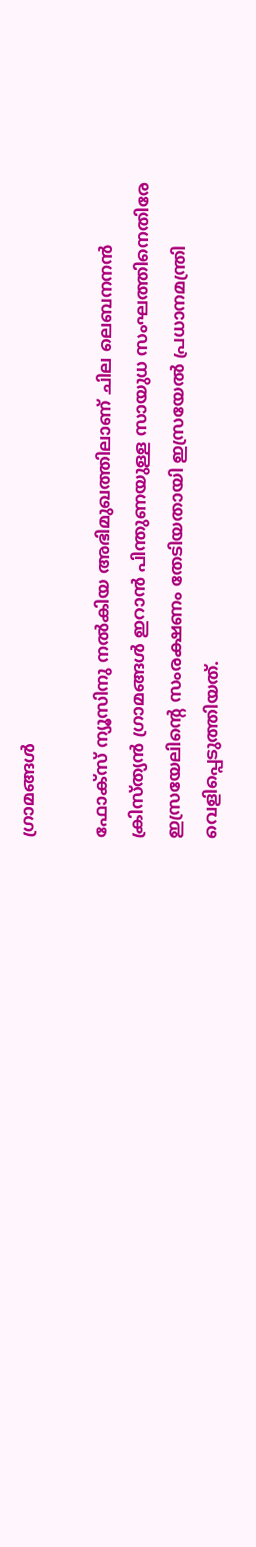ഗ്രാമങ്ങൾ

ഫോക്സ് ന്യൂസിനു നൽകിയ അഭിമുഖത്തിലാണ് ചില ലെബനനൻ ക്രിസ്ത്യൻ ഗ്രാമങ്ങൾ ഇറാന്‍ പിന്തുണയുള്ള സായുധ സംഘത്തിനെതിരേ ഇസ്രയേലിന്‍റെ സംരക്ഷണം തേടിയതായി ഇസ്രയേൽ പ്രധാനമന്ത്രി വെളിപ്പെടുത്തിയത്.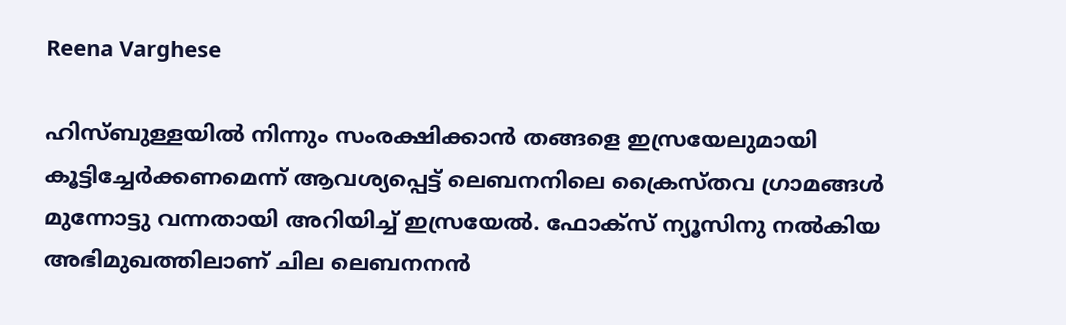Reena Varghese

ഹിസ്ബുള്ളയിൽ നിന്നും സംരക്ഷിക്കാൻ തങ്ങളെ ഇസ്രയേലുമായി കൂട്ടിച്ചേർക്കണമെന്ന് ആവശ്യപ്പെട്ട് ലെബനനിലെ ക്രൈസ്തവ ഗ്രാമങ്ങൾ മുന്നോട്ടു വന്നതായി അറിയിച്ച് ഇസ്രയേൽ. ഫോക്സ് ന്യൂസിനു നൽകിയ അഭിമുഖത്തിലാണ് ചില ലെബനനൻ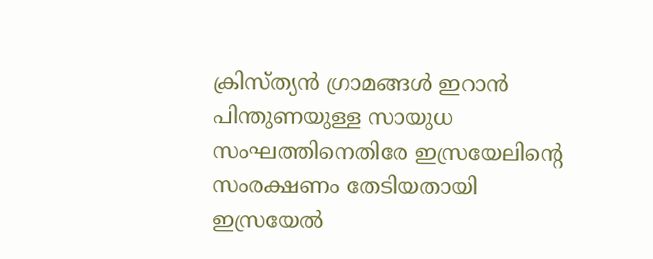ക്രിസ്ത്യൻ ഗ്രാമങ്ങൾ ഇറാന്‍ പിന്തുണയുള്ള സായുധ സംഘത്തിനെതിരേ ഇസ്രയേലിന്‍റെ സംരക്ഷണം തേടിയതായി ഇസ്രയേൽ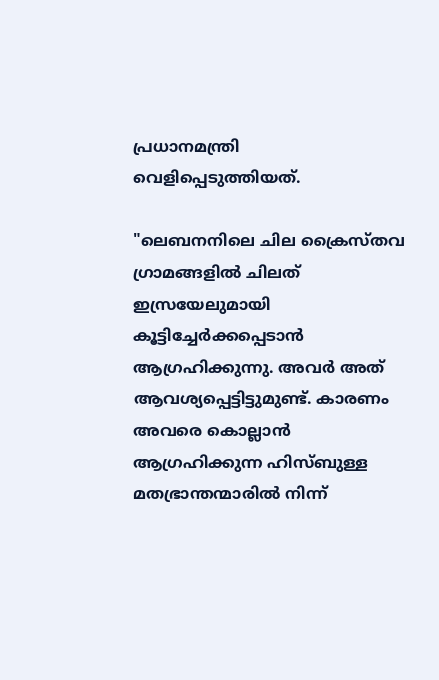പ്രധാനമന്ത്രി വെളിപ്പെടുത്തിയത്.

"ലെബനനിലെ ചില ക്രൈസ്തവ ഗ്രാമങ്ങളിൽ ചിലത് ഇസ്രയേലുമായി കൂട്ടിച്ചേർക്കപ്പെടാൻ ആഗ്രഹിക്കുന്നു. അവർ അത് ആവശ്യപ്പെട്ടിട്ടുമുണ്ട്. കാരണം അവരെ കൊല്ലാൻ ആഗ്രഹിക്കുന്ന ഹിസ്ബുള്ള മതഭ്രാന്തന്മാരിൽ നിന്ന്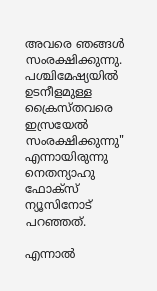അവരെ ഞങ്ങൾ സംരക്ഷിക്കുന്നു. പശ്ചിമേഷ്യയിൽ ഉടനീളമുള്ള ക്രൈസ്തവരെ ഇസ്രയേൽ സംരക്ഷിക്കുന്നു" എന്നായിരുന്നു നെതന്യാഹു ഫോക്സ് ന്യൂസിനോട് പറഞ്ഞത്.

എന്നാൽ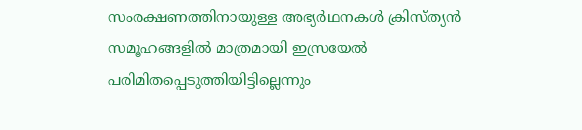സംരക്ഷണത്തിനായുള്ള അഭ്യർഥനകൾ ക്രിസ്ത്യൻ സമൂഹങ്ങളിൽ മാത്രമായി ഇസ്രയേൽ പരിമിതപ്പെടുത്തിയിട്ടില്ലെന്നും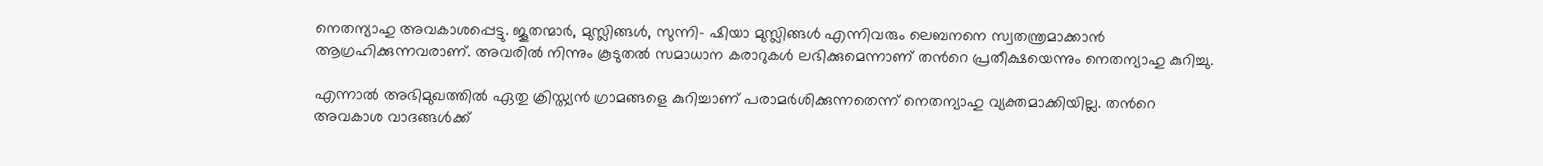നെതന്യാഹു അവകാശപ്പെട്ടു. ജൂതന്മാർ, മുസ്ലിങ്ങൾ, സുന്നി- ഷിയാ മുസ്ലിങ്ങൾ എന്നിവരും ലെബനനെ സ്വതന്ത്രമാക്കാൻ ആഗ്രഹിക്കുന്നവരാണ്. അവരിൽ നിന്നും കൂടുതൽ സമാധാന കരാറുകൾ ലഭിക്കുമെന്നാണ് തന്‍റെ പ്രതീക്ഷയെന്നും നെതന്യാഹു കുറിച്ചു.

എന്നാൽ അഭിമുഖത്തിൽ ഏതു ക്രിസ്ത്യൻ ഗ്രാമങ്ങളെ കുറിച്ചാണ് പരാമർശിക്കുന്നതെന്ന് നെതന്യാഹു വ്യക്തമാക്കിയില്ല. തന്‍റെ അവകാശ വാദങ്ങൾക്ക്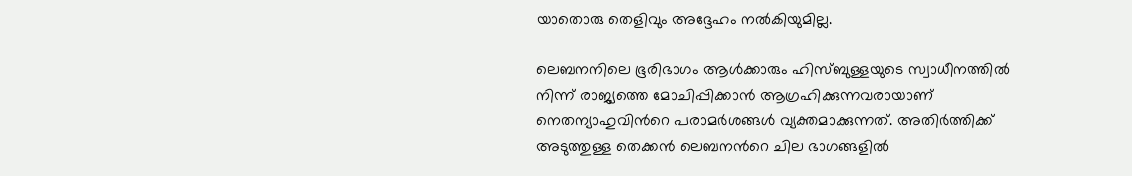യാതൊരു തെളിവും അദ്ദേഹം നൽകിയുമില്ല.

ലെബനനിലെ ഭൂരിഭാഗം ആൾക്കാരും ഹിസ്ബുള്ളയുടെ സ്വാധീനത്തിൽ നിന്ന് രാജ്യത്തെ മോചിപ്പിക്കാൻ ആഗ്രഹിക്കുന്നവരായാണ് നെതന്യാഹുവിന്‍റെ പരാമർശങ്ങൾ വ്യക്തമാക്കുന്നത്. അതിർത്തിക്ക് അടുത്തുള്ള തെക്കൻ ലെബനന്‍റെ ചില ഭാഗങ്ങളിൽ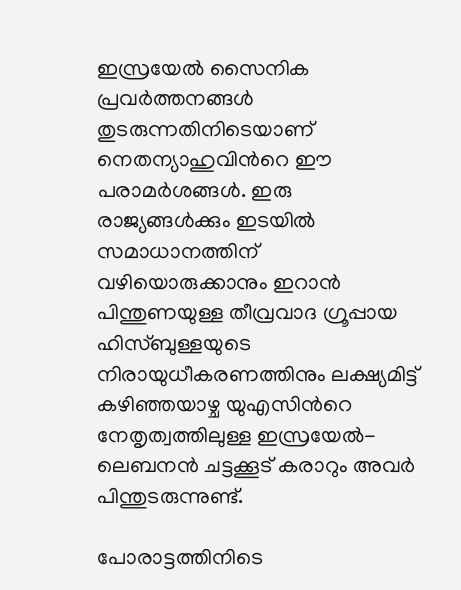ഇസ്രയേൽ സൈനിക പ്രവർത്തനങ്ങൾ തുടരുന്നതിനിടെയാണ് നെതന്യാഹുവിന്‍റെ ഈ പരാമർശങ്ങൾ. ഇരു രാജ്യങ്ങൾക്കും ഇടയിൽ സമാധാനത്തിന് വഴിയൊരുക്കാനും ഇറാൻ പിന്തുണയുള്ള തീവ്രവാദ ഗ്രൂപ്പായ ഹിസ്ബുള്ളയുടെ നിരായുധീകരണത്തിനും ലക്ഷ്യമിട്ട് കഴിഞ്ഞയാഴ്ച യുഎസിന്‍റെ നേതൃത്വത്തിലുള്ള ഇസ്രയേൽ-ലെബനൻ ചട്ടക്കൂട് കരാറും അവർ പിന്തുടരുന്നുണ്ട്.

പോരാട്ടത്തിനിടെ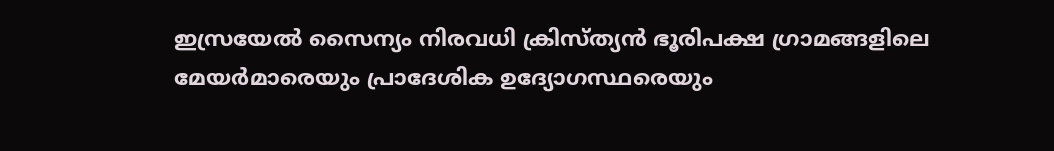ഇസ്രയേൽ സൈന്യം നിരവധി ക്രിസ്ത്യൻ ഭൂരിപക്ഷ ഗ്രാമങ്ങളിലെ മേയർമാരെയും പ്രാദേശിക ഉദ്യോഗസ്ഥരെയും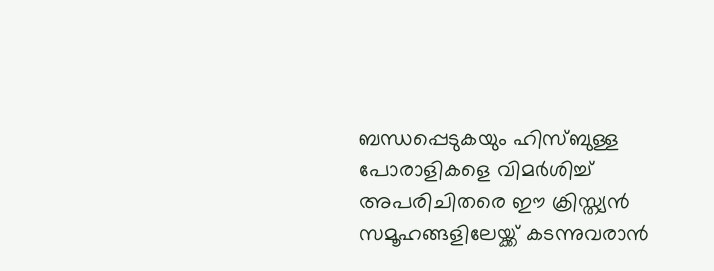ബന്ധപ്പെടുകയും ഹിസ്ബുള്ള പോരാളികളെ വിമർശിച്ച് അപരിചിതരെ ഈ ക്രിസ്ത്യൻ സമൂഹങ്ങളിലേയ്ക്ക് കടന്നുവരാൻ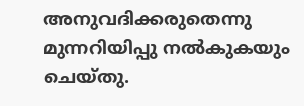അനുവദിക്കരുതെന്നു മുന്നറിയിപ്പു നൽകുകയും ചെയ്തു.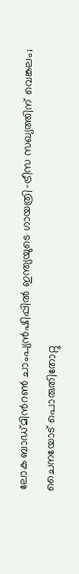ലോക ബാഡ്മിന്‍റൺ ചാംപ‍്യൻഷിപ്പിൽ ഇന്ത‍്യയുടെ ഗായത്രി-ട്രീസ സഖ‍്യത്തിന് വെങ്കലം; ചൈനയോട് പൊരുതിതോറ്റു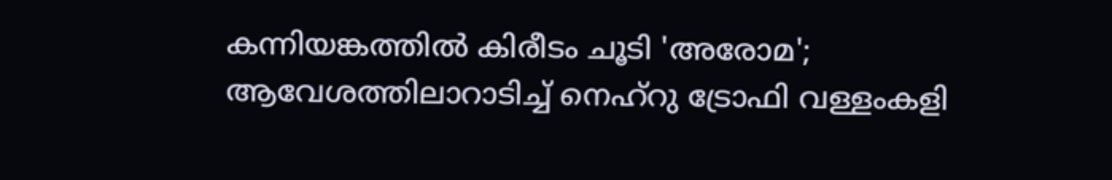കന്നിയങ്കത്തിൽ കിരീടം ചൂടി 'അരോമ'; ആവേശത്തിലാറാടിച്ച് നെഹ്റു ട്രോഫി വള്ളംകളി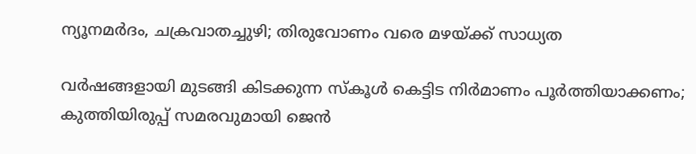ന്യൂനമർദം, ചക്രവാതച്ചുഴി; തിരുവോണം വരെ മഴയ്ക്ക് സാധ്യത

വർഷങ്ങളായി മുടങ്ങി കിടക്കുന്ന സ്കൂൾ കെട്ടിട നിർമാണം പൂർത്തിയാക്കണം; കുത്തിയിരുപ്പ് സമരവുമായി ജെൻ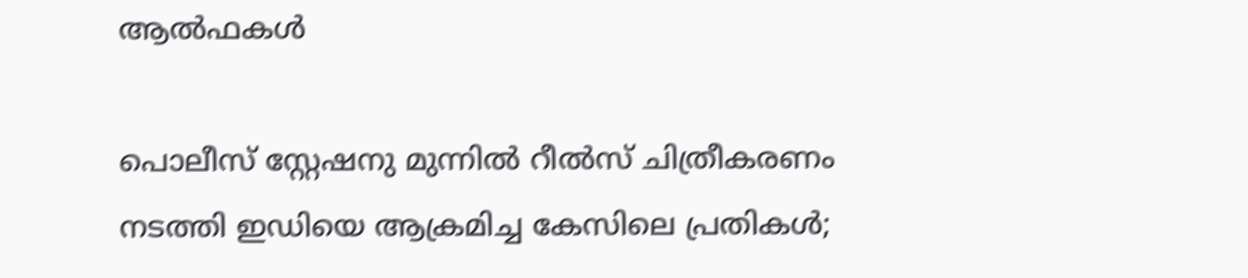ആൽഫകൾ

പൊലീസ് സ്റ്റേഷനു മുന്നിൽ റീൽസ് ചിത്രീകരണം നടത്തി ഇഡിയെ ആക്രമിച്ച കേസിലെ പ്രതികൾ;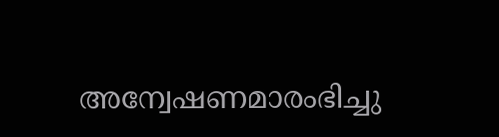അന്വേഷണമാരംഭിച്ചു